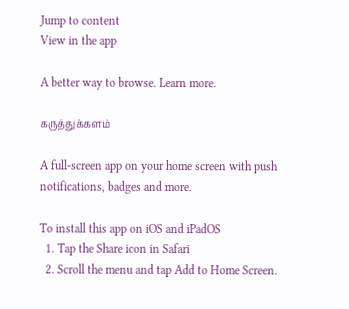Jump to content
View in the app

A better way to browse. Learn more.

கருத்துக்களம்

A full-screen app on your home screen with push notifications, badges and more.

To install this app on iOS and iPadOS
  1. Tap the Share icon in Safari
  2. Scroll the menu and tap Add to Home Screen.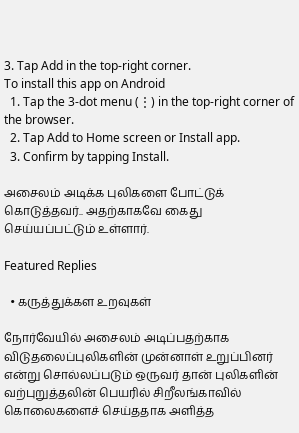3. Tap Add in the top-right corner.
To install this app on Android
  1. Tap the 3-dot menu (⋮) in the top-right corner of the browser.
  2. Tap Add to Home screen or Install app.
  3. Confirm by tapping Install.

அசைலம் அடிக்க புலிகளை போட்டுக் கொடுத்தவர்.. அதற்காகவே கைது செய்யப்பட்டும் உள்ளார்.

Featured Replies

  • கருத்துக்கள உறவுகள்

நோர்வேயில் அசைலம் அடிப்பதற்காக விடுதலைப்புலிகளின் முன்னாள் உறுப்பினர் என்று சொல்லப்படும் ஒருவர் தான் புலிகளின் வற்புறுத்தலின் பெயரில் சிறீலங்காவில் கொலைகளைச் செய்ததாக அளித்த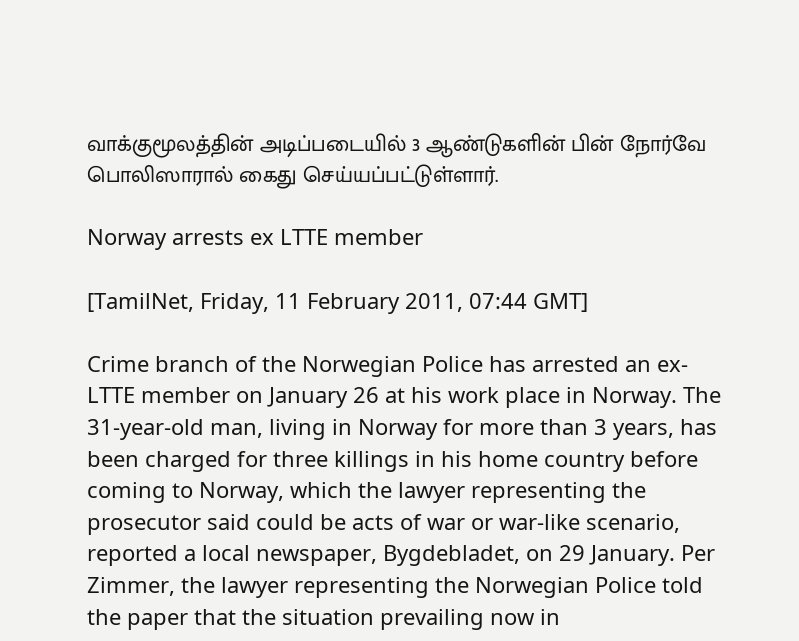வாக்குமூலத்தின் அடிப்படையில் 3 ஆண்டுகளின் பின் நோர்வே பொலிஸாரால் கைது செய்யப்பட்டுள்ளார்.

Norway arrests ex LTTE member

[TamilNet, Friday, 11 February 2011, 07:44 GMT]

Crime branch of the Norwegian Police has arrested an ex-LTTE member on January 26 at his work place in Norway. The 31-year-old man, living in Norway for more than 3 years, has been charged for three killings in his home country before coming to Norway, which the lawyer representing the prosecutor said could be acts of war or war-like scenario, reported a local newspaper, Bygdebladet, on 29 January. Per Zimmer, the lawyer representing the Norwegian Police told the paper that the situation prevailing now in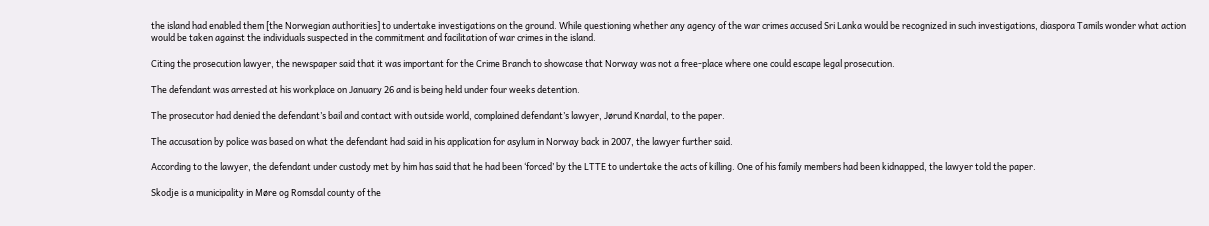the island had enabled them [the Norwegian authorities] to undertake investigations on the ground. While questioning whether any agency of the war crimes accused Sri Lanka would be recognized in such investigations, diaspora Tamils wonder what action would be taken against the individuals suspected in the commitment and facilitation of war crimes in the island.

Citing the prosecution lawyer, the newspaper said that it was important for the Crime Branch to showcase that Norway was not a free-place where one could escape legal prosecution.

The defendant was arrested at his workplace on January 26 and is being held under four weeks detention.

The prosecutor had denied the defendant’s bail and contact with outside world, complained defendant’s lawyer, Jørund Knardal, to the paper.

The accusation by police was based on what the defendant had said in his application for asylum in Norway back in 2007, the lawyer further said.

According to the lawyer, the defendant under custody met by him has said that he had been ‘forced’ by the LTTE to undertake the acts of killing. One of his family members had been kidnapped, the lawyer told the paper.

Skodje is a municipality in Møre og Romsdal county of the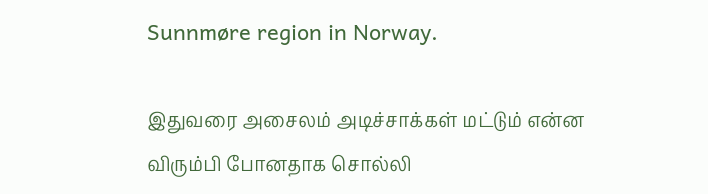Sunnmøre region in Norway.

இதுவரை அசைலம் அடிச்சாக்கள் மட்டும் என்ன விரும்பி போனதாக சொல்லி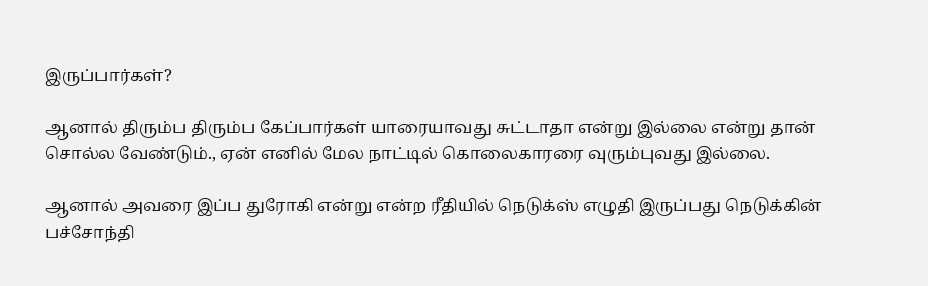இருப்பார்கள்?

ஆனால் திரும்ப திரும்ப கேப்பார்கள் யாரையாவது சுட்டாதா என்று இல்லை என்று தான் சொல்ல வேண்டும்., ஏன் எனில் மேல நாட்டில் கொலைகாரரை வுரும்புவது இல்லை.

ஆனால் அவரை இப்ப துரோகி என்று என்ற ரீதியில் நெடுக்ஸ் எழுதி இருப்பது நெடுக்கின் பச்சோந்தி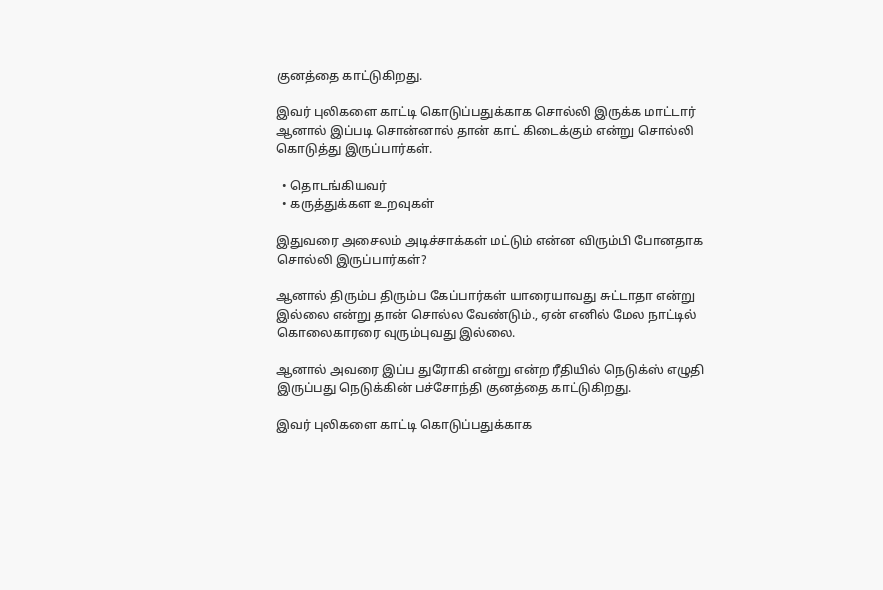குனத்தை காட்டுகிறது.

இவர் புலிகளை காட்டி கொடுப்பதுக்காக சொல்லி இருக்க மாட்டார் ஆனால் இப்படி சொன்னால் தான் காட் கிடைக்கும் என்று சொல்லி கொடுத்து இருப்பார்கள்.

  • தொடங்கியவர்
  • கருத்துக்கள உறவுகள்

இதுவரை அசைலம் அடிச்சாக்கள் மட்டும் என்ன விரும்பி போனதாக சொல்லி இருப்பார்கள்?

ஆனால் திரும்ப திரும்ப கேப்பார்கள் யாரையாவது சுட்டாதா என்று இல்லை என்று தான் சொல்ல வேண்டும்., ஏன் எனில் மேல நாட்டில் கொலைகாரரை வுரும்புவது இல்லை.

ஆனால் அவரை இப்ப துரோகி என்று என்ற ரீதியில் நெடுக்ஸ் எழுதி இருப்பது நெடுக்கின் பச்சோந்தி குனத்தை காட்டுகிறது.

இவர் புலிகளை காட்டி கொடுப்பதுக்காக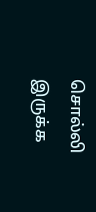சொல்லி இருக்க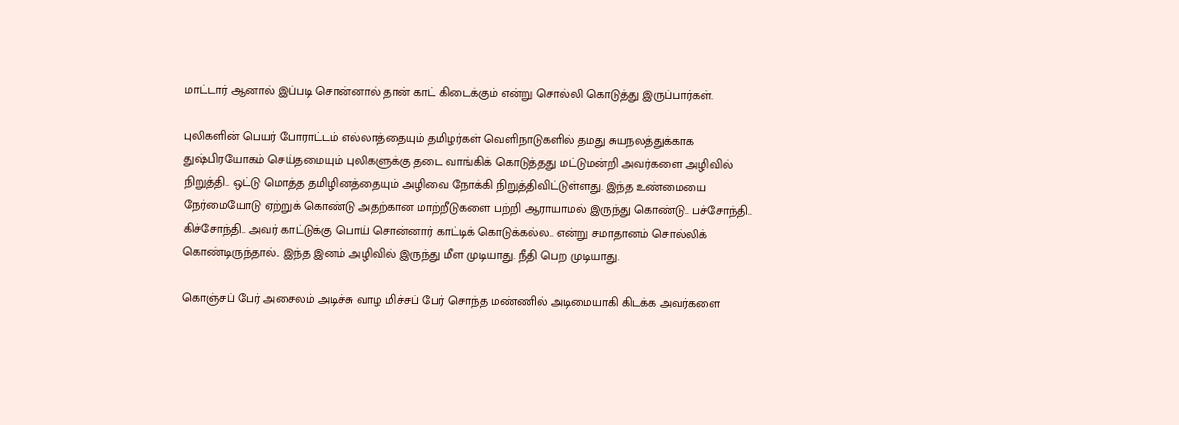மாட்டார் ஆனால் இப்படி சொன்னால் தான் காட் கிடைக்கும் என்று சொல்லி கொடுத்து இருப்பார்கள்.

புலிகளின் பெயர் போராட்டம் எல்லாத்தையும் தமிழர்கள் வெளிநாடுகளில் தமது சுயநலத்துக்காக துஷ்பிரயோகம் செய்தமையும் புலிகளுக்கு தடை வாங்கிக் கொடுத்தது மட்டுமன்றி அவர்களை அழிவில் நிறுத்தி.. ஒட்டு மொத்த தமிழினத்தையும் அழிவை நோக்கி நிறுத்திவிட்டுள்ளது. இந்த உண்மையை நேர்மையோடு ஏற்றுக் கொண்டு அதற்கான மாற்றீடுகளை பற்றி ஆராயாமல் இருந்து கொண்டு.. பச்சோந்தி.. கிச்சோந்தி.. அவர் காட்டுக்கு பொய் சொன்னார் காட்டிக் கொடுக்கல்ல.. என்று சமாதானம் சொல்லிக் கொண்டிருந்தால்.. இந்த இனம் அழிவில் இருந்து மீள முடியாது. நீதி பெற முடியாது.

கொஞ்சப் பேர் அசைலம் அடிச்சு வாழ மிச்சப் பேர் சொந்த மண்ணில் அடிமையாகி கிடக்க அவர்களை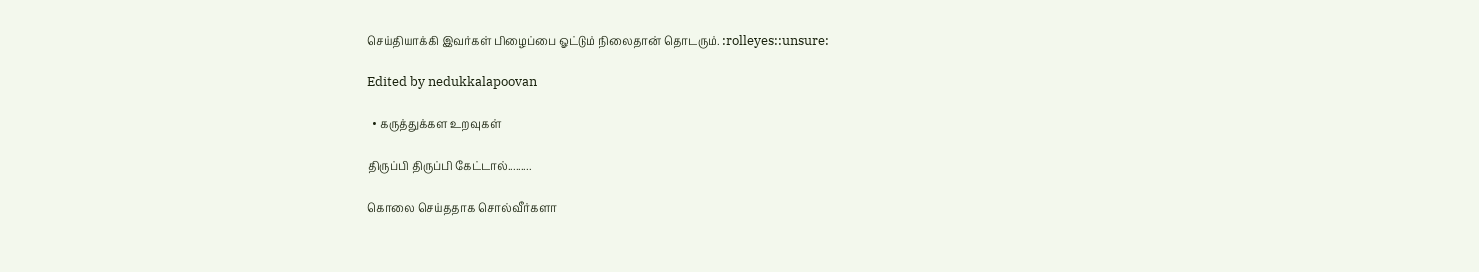செய்தியாக்கி இவர்கள் பிழைப்பை ஓட்டும் நிலைதான் தொடரும். :rolleyes::unsure:

Edited by nedukkalapoovan

  • கருத்துக்கள உறவுகள்

திருப்பி திருப்பி கேட்டால்.........

கொலை செய்ததாக சொல்வீர்களா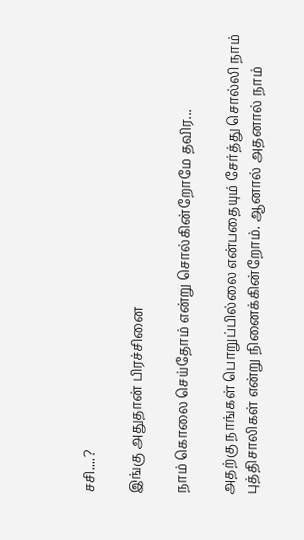சசி....?

இங்கு அதுதான் பிரச்சினை

நாம் கொலை செய்தோம் என்று சொல்கின்றோமே தவிர...

அதற்கு நாங்கள் பொறுப்பில்லை என்பதையும் சேர்த்து சொல்லி நாம் புத்திசாலிகள் என்று நினைக்கின்றோம். ஆனால் அதனால் நாம்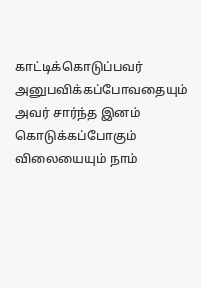காட்டிக்கொடுப்பவர் அனுபவிக்கப்போவதையும் அவர் சார்ந்த இனம் கொடுக்கப்போகும் விலையையும் நாம்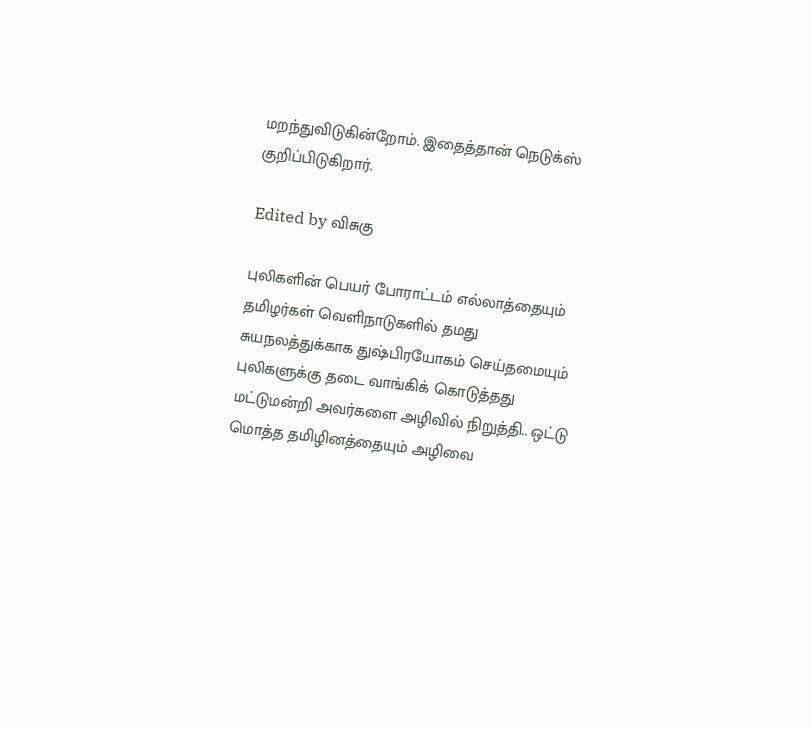மறந்துவிடுகின்றோம். இதைத்தான் நெடுக்ஸ் குறிப்பிடுகிறார்.

Edited by விசுகு

புலிகளின் பெயர் போராட்டம் எல்லாத்தையும் தமிழர்கள் வெளிநாடுகளில் தமது சுயநலத்துக்காக துஷ்பிரயோகம் செய்தமையும் புலிகளுக்கு தடை வாங்கிக் கொடுத்தது மட்டுமன்றி அவர்களை அழிவில் நிறுத்தி.. ஒட்டு மொத்த தமிழினத்தையும் அழிவை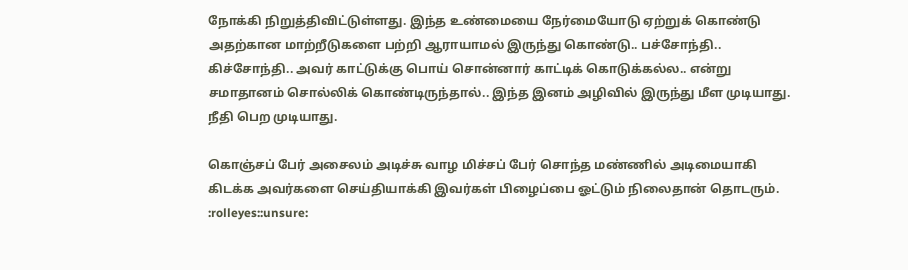நோக்கி நிறுத்திவிட்டுள்ளது. இந்த உண்மையை நேர்மையோடு ஏற்றுக் கொண்டு அதற்கான மாற்றீடுகளை பற்றி ஆராயாமல் இருந்து கொண்டு.. பச்சோந்தி.. கிச்சோந்தி.. அவர் காட்டுக்கு பொய் சொன்னார் காட்டிக் கொடுக்கல்ல.. என்று சமாதானம் சொல்லிக் கொண்டிருந்தால்.. இந்த இனம் அழிவில் இருந்து மீள முடியாது. நீதி பெற முடியாது.

கொஞ்சப் பேர் அசைலம் அடிச்சு வாழ மிச்சப் பேர் சொந்த மண்ணில் அடிமையாகி கிடக்க அவர்களை செய்தியாக்கி இவர்கள் பிழைப்பை ஓட்டும் நிலைதான் தொடரும். :rolleyes::unsure: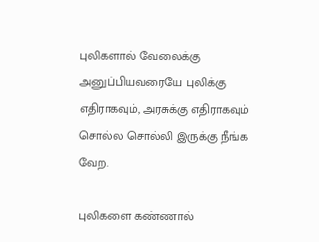புலிகளால் வேலைக்கு அனுப்பியவரையே புலிக்கு எதிராகவும், அரசுக்கு எதிராகவும் சொல்ல சொல்லி இருக்கு நீங்க வேற.

புலிகளை கண்ணால்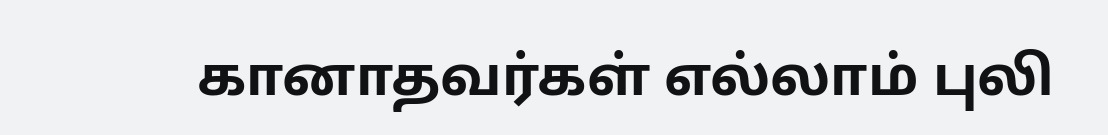கானாதவர்கள் எல்லாம் புலி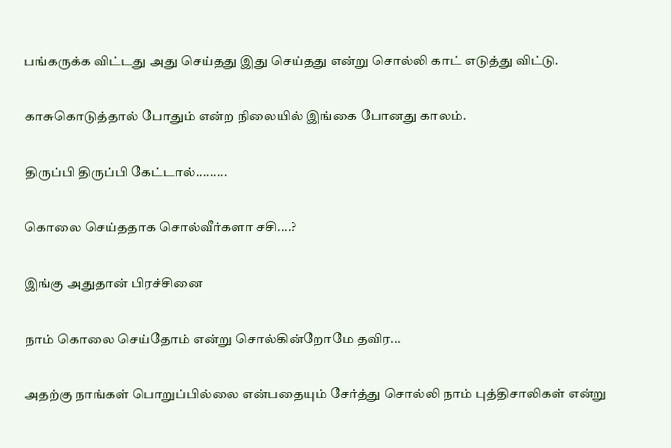பங்கருக்க விட்டது அது செய்தது இது செய்தது என்று சொல்லி காட் எடுத்து விட்டு.

காசுகொடுத்தால் போதும் என்ற நிலையில் இங்கை போனது காலம்.

திருப்பி திருப்பி கேட்டால்.........

கொலை செய்ததாக சொல்வீர்களா சசி....?

இங்கு அதுதான் பிரச்சினை

நாம் கொலை செய்தோம் என்று சொல்கின்றோமே தவிர...

அதற்கு நாங்கள் பொறுப்பில்லை என்பதையும் சேர்த்து சொல்லி நாம் புத்திசாலிகள் என்று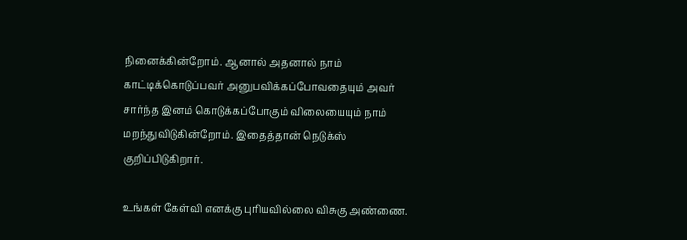நினைக்கின்றோம். ஆனால் அதனால் நாம் காட்டிக்கொடுப்பவர் அனுபவிக்கப்போவதையும் அவர் சார்ந்த இனம் கொடுக்கப்போகும் விலையையும் நாம் மறந்துவிடுகின்றோம். இதைத்தான் நெடுக்ஸ் குறிப்பிடுகிறார்.

உங்கள் கேள்வி எனக்கு புரியவில்லை விசுகு அண்ணை.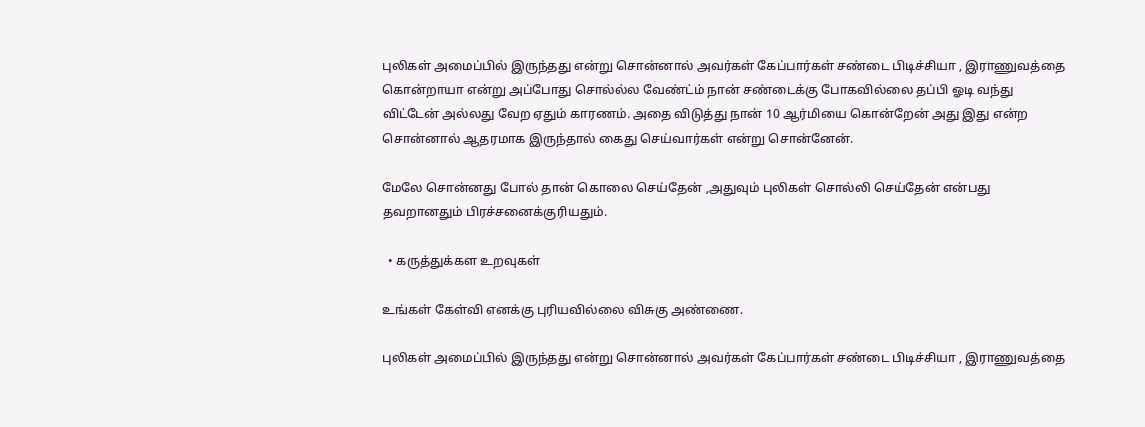புலிகள் அமைப்பில் இருந்தது என்று சொன்னால் அவர்கள் கேப்பார்கள் சண்டை பிடிச்சியா , இராணுவத்தை கொன்றாயா என்று அப்போது சொல்ல்ல வேண்ட்ம் நான் சண்டைக்கு போகவில்லை தப்பி ஓடி வந்து விட்டேன் அல்லது வேற ஏதும் காரணம். அதை விடுத்து நான் 10 ஆர்மியை கொன்றேன் அது இது என்ற சொன்னால் ஆதரமாக இருந்தால் கைது செய்வார்கள் என்று சொன்னேன்.

மேலே சொன்னது போல் தான் கொலை செய்தேன் ,அதுவும் புலிகள் சொல்லி செய்தேன் என்பது தவறானதும் பிரச்சனைக்குரியதும்.

  • கருத்துக்கள உறவுகள்

உங்கள் கேள்வி எனக்கு புரியவில்லை விசுகு அண்ணை.

புலிகள் அமைப்பில் இருந்தது என்று சொன்னால் அவர்கள் கேப்பார்கள் சண்டை பிடிச்சியா , இராணுவத்தை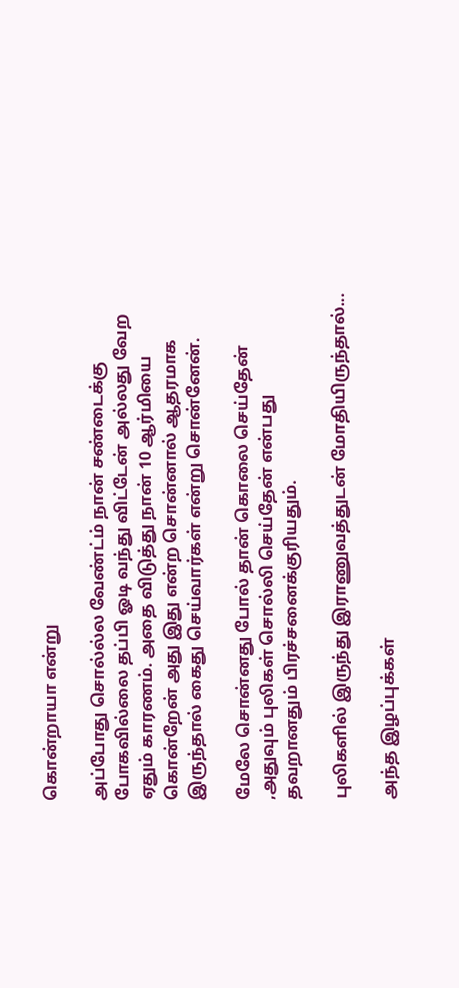கொன்றாயா என்று

அப்போது சொல்ல்ல வேண்ட்ம் நான் சண்டைக்கு போகவில்லை தப்பி ஓடி வந்து விட்டேன் அல்லது வேற ஏதும் காரணம். அதை விடுத்து நான் 10 ஆர்மியை கொன்றேன் அது இது என்ற சொன்னால் ஆதரமாக இருந்தால் கைது செய்வார்கள் என்று சொன்னேன்.

மேலே சொன்னது போல் தான் கொலை செய்தேன் ,அதுவும் புலிகள் சொல்லி செய்தேன் என்பது தவறானதும் பிரச்சனைக்குரியதும்.

புலிகளில் இருந்து இராணுவத்துடன் மோதியிருந்தால்...

அந்த இழப்புக்கள்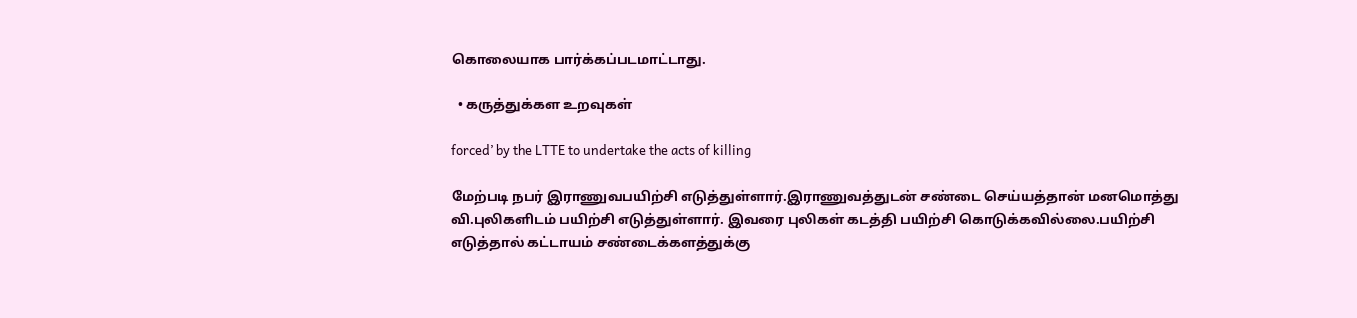கொலையாக பார்க்கப்படமாட்டாது.

  • கருத்துக்கள உறவுகள்

forced’ by the LTTE to undertake the acts of killing

மேற்படி நபர் இராணுவபயிற்சி எடுத்துள்ளார்.இராணுவத்துடன் சண்டை செய்யத்தான் மனமொத்து வி.புலிகளிடம் பயிற்சி எடுத்துள்ளார். இவரை புலிகள் கடத்தி பயிற்சி கொடுக்கவில்லை.பயிற்சி எடுத்தால் கட்டாயம் சண்டைக்களத்துக்கு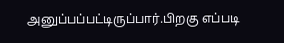அனுப்பப்பட்டிருப்பார்.பிறகு எப்படி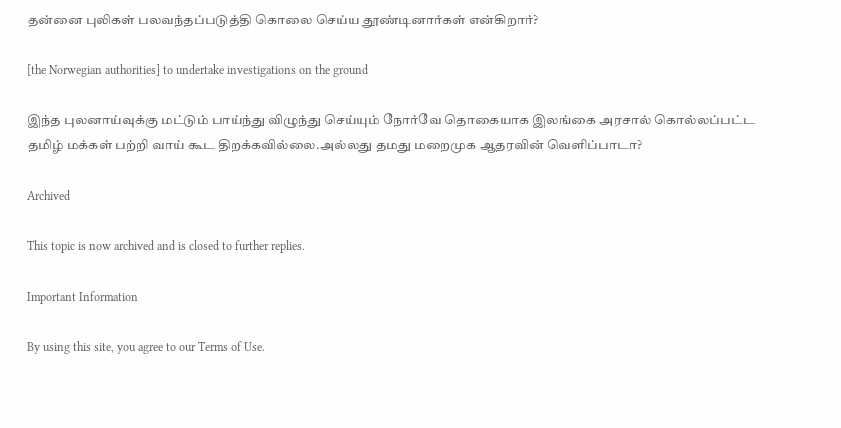தன்னை புலிகள் பலவந்தப்படுத்தி கொலை செய்ய தூண்டினார்கள் என்கிறார்?

[the Norwegian authorities] to undertake investigations on the ground

இந்த புலனாய்வுக்கு மட்டும் பாய்ந்து விழுந்து செய்யும் நோர்வே தொகையாக இலங்கை அரசால் கொல்லப்பட்ட தமிழ் மக்கள் பற்றி வாய் கூட திறக்கவில்லை.அல்லது தமது மறைமுக ஆதரவின் வெளிப்பாடா?

Archived

This topic is now archived and is closed to further replies.

Important Information

By using this site, you agree to our Terms of Use.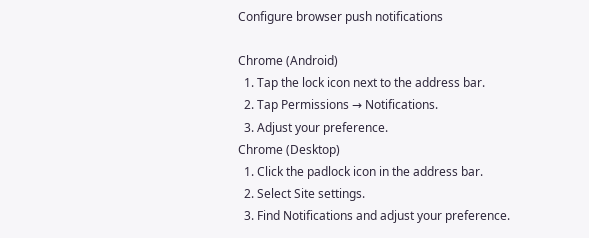Configure browser push notifications

Chrome (Android)
  1. Tap the lock icon next to the address bar.
  2. Tap Permissions → Notifications.
  3. Adjust your preference.
Chrome (Desktop)
  1. Click the padlock icon in the address bar.
  2. Select Site settings.
  3. Find Notifications and adjust your preference.